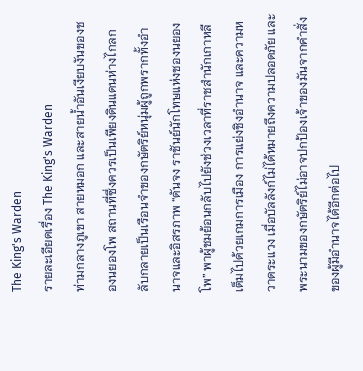The King's Warden
รายละเอียดเรื่อง The King's Warden
ท่ามกลางภูเขา สายหมอก และสายน้ำอันเงียบงันของชองนยองโพ สถานที่ซึ่งควรเป็นเพียงดินแดนห่างไกลกลับกลายเป็นเรือนจำของกษัตริย์หนุ่มผู้ถูกพรากทั้งอำนาจและอิสรภาพ “ดันจง ราชันย์นักโทษแห่งชองนยองโพ” พาผู้ชมย้อนกลับไปยังช่วงเวลาที่ราชสำนักเกาหลีเต็มไปด้วยเกมการเมือง การแย่งชิงอำนาจ และความหวาดระแวง เมื่อบัลลังก์ไม่ได้หมายถึงความปลอดภัย และพระนามของกษัตริย์ไม่อาจปกป้องเจ้าของมันจากคำสั่งของผู้มีอำนาจได้อีกต่อไป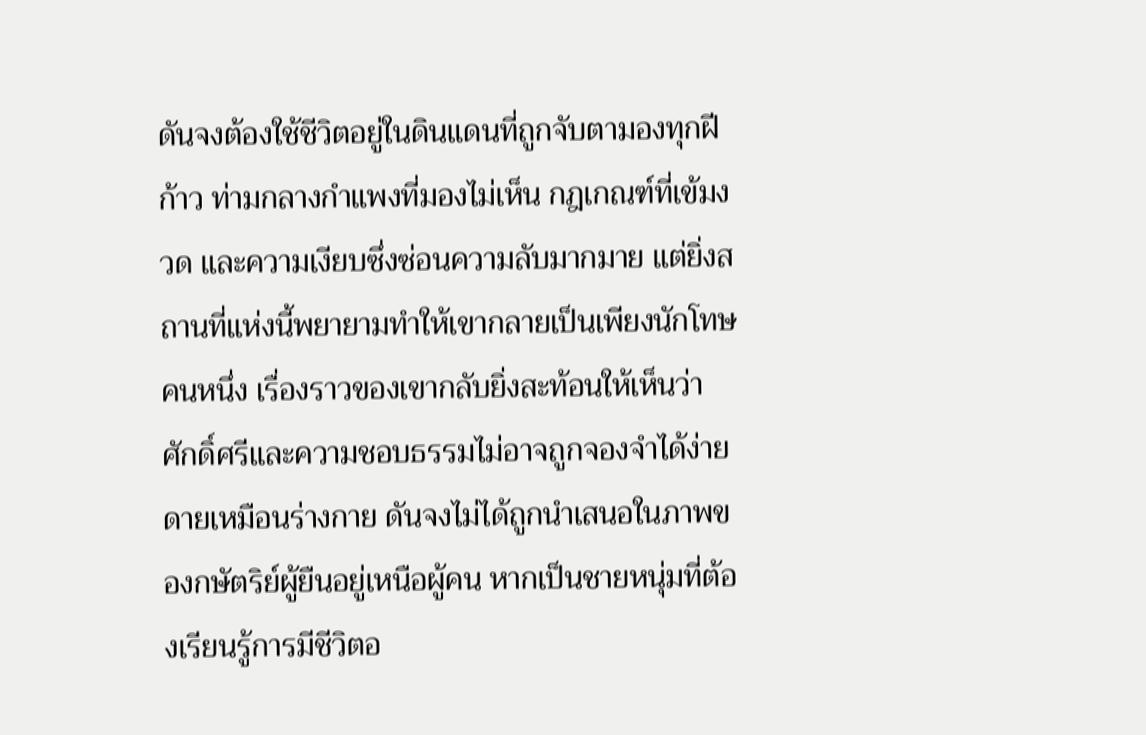ดันจงต้องใช้ชีวิตอยู่ในดินแดนที่ถูกจับตามองทุกฝีก้าว ท่ามกลางกำแพงที่มองไม่เห็น กฎเกณฑ์ที่เข้มงวด และความเงียบซึ่งซ่อนความลับมากมาย แต่ยิ่งสถานที่แห่งนี้พยายามทำให้เขากลายเป็นเพียงนักโทษคนหนึ่ง เรื่องราวของเขากลับยิ่งสะท้อนให้เห็นว่า ศักดิ์ศรีและความชอบธรรมไม่อาจถูกจองจำได้ง่ายดายเหมือนร่างกาย ดันจงไม่ได้ถูกนำเสนอในภาพของกษัตริย์ผู้ยืนอยู่เหนือผู้คน หากเป็นชายหนุ่มที่ต้องเรียนรู้การมีชีวิตอ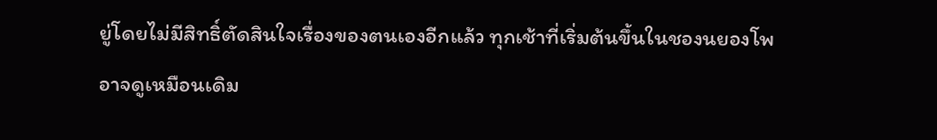ยู่โดยไม่มีสิทธิ์ตัดสินใจเรื่องของตนเองอีกแล้ว ทุกเช้าที่เริ่มต้นขึ้นในชองนยองโพอาจดูเหมือนเดิม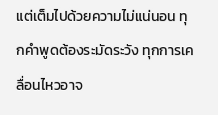แต่เต็มไปด้วยความไม่แน่นอน ทุกคำพูดต้องระมัดระวัง ทุกการเคลื่อนไหวอาจ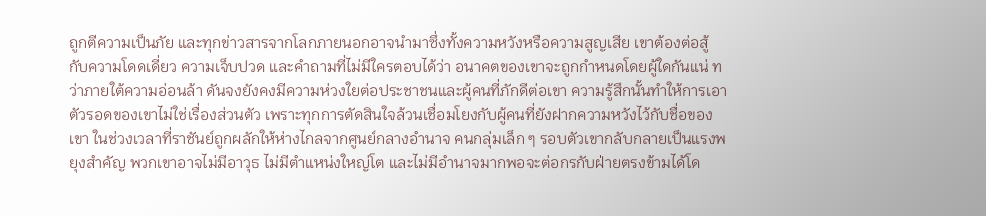ถูกตีความเป็นภัย และทุกข่าวสารจากโลกภายนอกอาจนำมาซึ่งทั้งความหวังหรือความสูญเสีย เขาต้องต่อสู้กับความโดดเดี่ยว ความเจ็บปวด และคำถามที่ไม่มีใครตอบได้ว่า อนาคตของเขาจะถูกกำหนดโดยผู้ใดกันแน่ ทว่าภายใต้ความอ่อนล้า ดันจงยังคงมีความห่วงใยต่อประชาชนและผู้คนที่ภักดีต่อเขา ความรู้สึกนั้นทำให้การเอาตัวรอดของเขาไม่ใช่เรื่องส่วนตัว เพราะทุกการตัดสินใจล้วนเชื่อมโยงกับผู้คนที่ยังฝากความหวังไว้กับชื่อของเขา ในช่วงเวลาที่ราชันย์ถูกผลักให้ห่างไกลจากศูนย์กลางอำนาจ คนกลุ่มเล็ก ๆ รอบตัวเขากลับกลายเป็นแรงพยุงสำคัญ พวกเขาอาจไม่มีอาวุธ ไม่มีตำแหน่งใหญ่โต และไม่มีอำนาจมากพอจะต่อกรกับฝ่ายตรงข้ามได้โด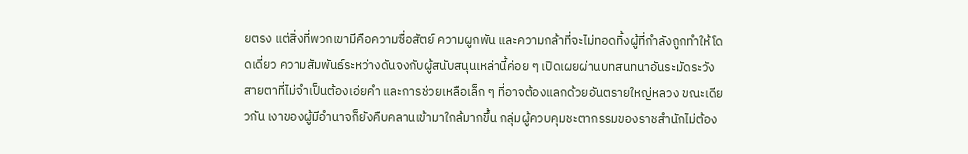ยตรง แต่สิ่งที่พวกเขามีคือความซื่อสัตย์ ความผูกพัน และความกล้าที่จะไม่ทอดทิ้งผู้ที่กำลังถูกทำให้โดดเดี่ยว ความสัมพันธ์ระหว่างดันจงกับผู้สนับสนุนเหล่านี้ค่อย ๆ เปิดเผยผ่านบทสนทนาอันระมัดระวัง สายตาที่ไม่จำเป็นต้องเอ่ยคำ และการช่วยเหลือเล็ก ๆ ที่อาจต้องแลกด้วยอันตรายใหญ่หลวง ขณะเดียวกัน เงาของผู้มีอำนาจก็ยังคืบคลานเข้ามาใกล้มากขึ้น กลุ่มผู้ควบคุมชะตากรรมของราชสำนักไม่ต้อง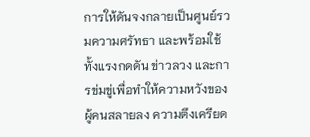การให้ดันจงกลายเป็นศูนย์รวมความศรัทธา และพร้อมใช้ทั้งแรงกดดัน ข่าวลวง และการข่มขู่เพื่อทำให้ความหวังของผู้คนสลายลง ความตึงเครียด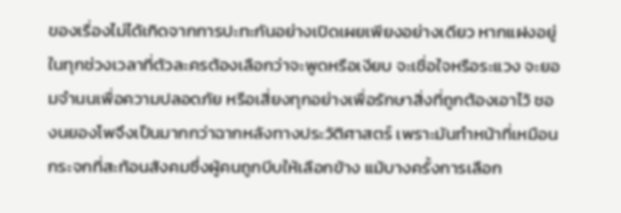ของเรื่องไม่ได้เกิดจากการปะทะกันอย่างเปิดเผยเพียงอย่างเดียว หากแฝงอยู่ในทุกช่วงเวลาที่ตัวละครต้องเลือกว่าจะพูดหรือเงียบ จะเชื่อใจหรือระแวง จะยอมจำนนเพื่อความปลอดภัย หรือเสี่ยงทุกอย่างเพื่อรักษาสิ่งที่ถูกต้องเอาไว้ ชองนยองโพจึงเป็นมากกว่าฉากหลังทางประวัติศาสตร์ เพราะมันทำหน้าที่เหมือนกระจกที่สะท้อนสังคมซึ่งผู้คนถูกบีบให้เลือกข้าง แม้บางครั้งการเลือก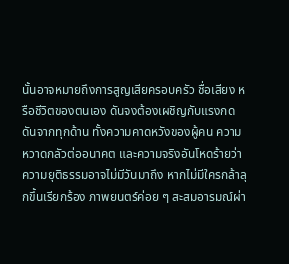นั้นอาจหมายถึงการสูญเสียครอบครัว ชื่อเสียง หรือชีวิตของตนเอง ดันจงต้องเผชิญกับแรงกดดันจากทุกด้าน ทั้งความคาดหวังของผู้คน ความหวาดกลัวต่ออนาคต และความจริงอันโหดร้ายว่าความยุติธรรมอาจไม่มีวันมาถึง หากไม่มีใครกล้าลุกขึ้นเรียกร้อง ภาพยนตร์ค่อย ๆ สะสมอารมณ์ผ่า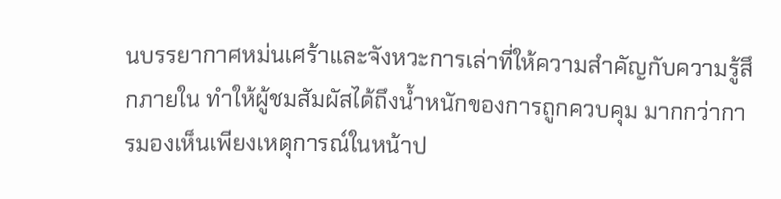นบรรยากาศหม่นเศร้าและจังหวะการเล่าที่ให้ความสำคัญกับความรู้สึกภายใน ทำให้ผู้ชมสัมผัสได้ถึงน้ำหนักของการถูกควบคุม มากกว่าการมองเห็นเพียงเหตุการณ์ในหน้าป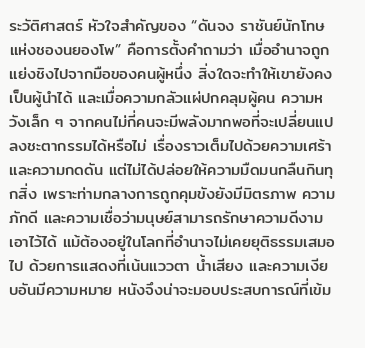ระวัติศาสตร์ หัวใจสำคัญของ “ดันจง ราชันย์นักโทษแห่งชองนยองโพ” คือการตั้งคำถามว่า เมื่ออำนาจถูกแย่งชิงไปจากมือของคนผู้หนึ่ง สิ่งใดจะทำให้เขายังคงเป็นผู้นำได้ และเมื่อความกลัวแผ่ปกคลุมผู้คน ความหวังเล็ก ๆ จากคนไม่กี่คนจะมีพลังมากพอที่จะเปลี่ยนแปลงชะตากรรมได้หรือไม่ เรื่องราวเต็มไปด้วยความเศร้าและความกดดัน แต่ไม่ได้ปล่อยให้ความมืดมนกลืนกินทุกสิ่ง เพราะท่ามกลางการถูกคุมขังยังมีมิตรภาพ ความภักดี และความเชื่อว่ามนุษย์สามารถรักษาความดีงามเอาไว้ได้ แม้ต้องอยู่ในโลกที่อำนาจไม่เคยยุติธรรมเสมอไป ด้วยการแสดงที่เน้นแววตา น้ำเสียง และความเงียบอันมีความหมาย หนังจึงน่าจะมอบประสบการณ์ที่เข้ม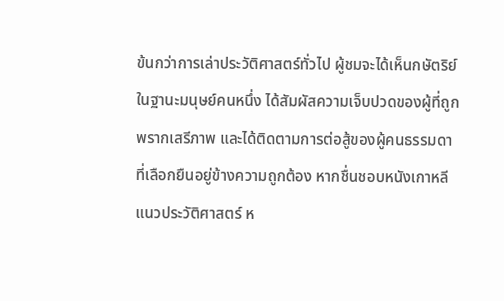ข้นกว่าการเล่าประวัติศาสตร์ทั่วไป ผู้ชมจะได้เห็นกษัตริย์ในฐานะมนุษย์คนหนึ่ง ได้สัมผัสความเจ็บปวดของผู้ที่ถูกพรากเสรีภาพ และได้ติดตามการต่อสู้ของผู้คนธรรมดาที่เลือกยืนอยู่ข้างความถูกต้อง หากชื่นชอบหนังเกาหลีแนวประวัติศาสตร์ ห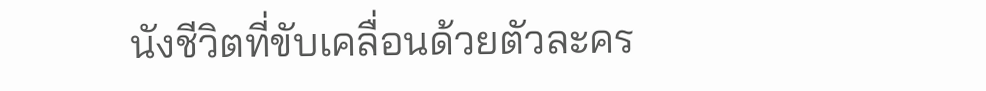นังชีวิตที่ขับเคลื่อนด้วยตัวละคร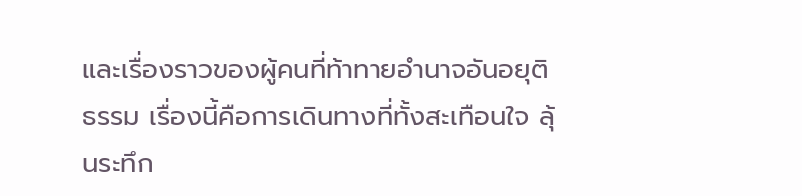และเรื่องราวของผู้คนที่ท้าทายอำนาจอันอยุติธรรม เรื่องนี้คือการเดินทางที่ทั้งสะเทือนใจ ลุ้นระทึก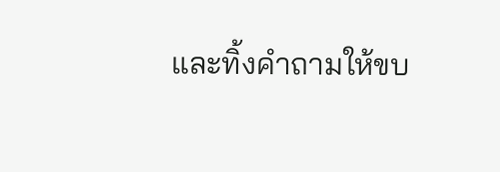และทิ้งคำถามให้ขบ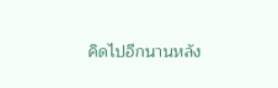คิดไปอีกนานหลัง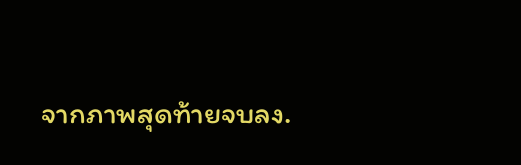จากภาพสุดท้ายจบลง.